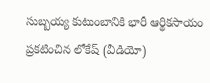సుబ్బయ్య కుటుంబానికి భారీ ఆర్థికసాయం ప్రకటించిన లోకేష్ (వీడియో)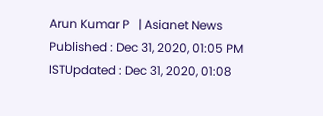Arun Kumar P   | Asianet News
Published : Dec 31, 2020, 01:05 PM ISTUpdated : Dec 31, 2020, 01:08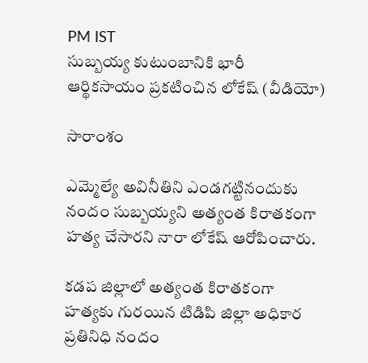PM IST
సుబ్బయ్య కుటుంబానికి భారీ ఆర్థికసాయం ప్రకటించిన లోకేష్ (వీడియో)

సారాంశం

ఎమ్మెల్యే అవినీతిని ఎండగట్టినందుకు నందం సుబ్బయ్యని అత్యంత కిరాతకంగా హత్య చేసారని నారా లోకేష్ ఆరోపించారు.

కడప జిల్లాలో అత్యంత కిరాతకంగా హత్యకు గురయిన టిడిపి జిల్లా అధికార ప్రతినిధి నందం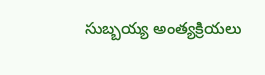సుబ్బయ్య అంత్యక్రియలు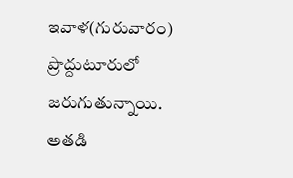ఇవాళ(గురువారం) ప్రొద్దుటూరులో జరుగుతున్నాయి. అతడి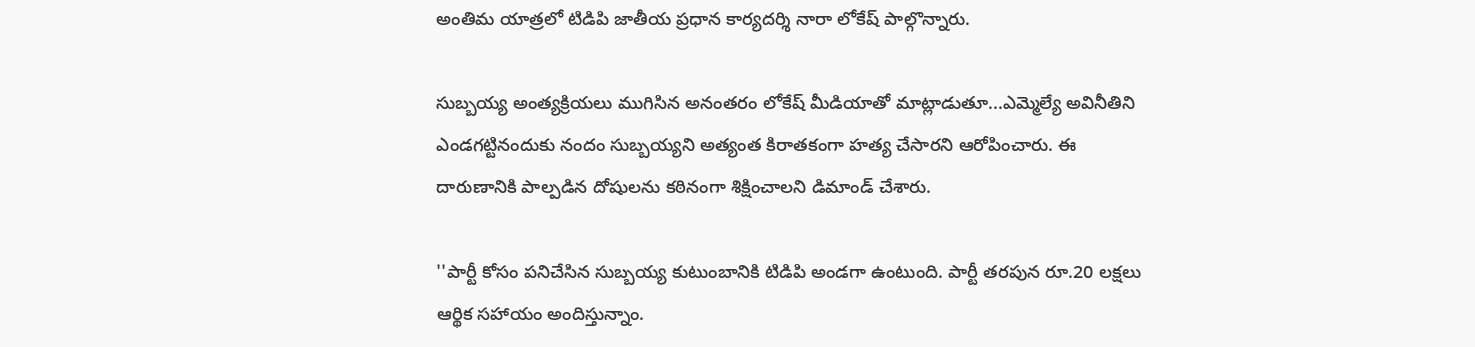అంతిమ యాత్రలో టిడిపి జాతీయ ప్రధాన కార్యదర్శి నారా లోకేష్ పాల్గొన్నారు.

సుబ్బయ్య అంత్యక్రియలు ముగిసిన అనంతరం లోకేష్ మీడియాతో మాట్లాడుతూ...ఎమ్మెల్యే అవినీతిని ఎండగట్టినందుకు నందం సుబ్బయ్యని అత్యంత కిరాతకంగా హత్య చేసారని ఆరోపించారు. ఈ దారుణానికి పాల్పడిన దోషులను కఠినంగా శిక్షించాలని డిమాండ్ చేశారు.

''పార్టీ కోసం పనిచేసిన సుబ్బయ్య కుటుంబానికి టిడిపి అండగా ఉంటుంది. పార్టీ తరపున రూ.20 లక్షలు ఆర్థిక సహాయం అందిస్తున్నాం.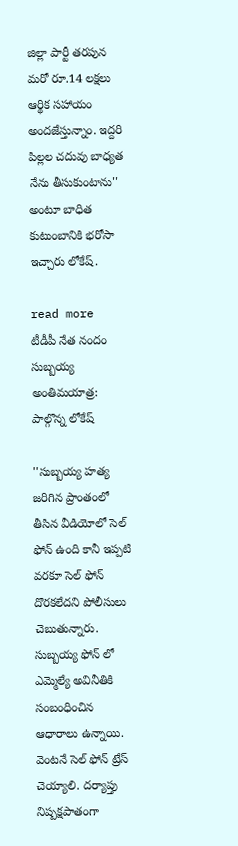జిల్లా పార్టీ తరపున మరో రూ.14 లక్షలు ఆర్థిక సహాయం అందజేస్తున్నాం. ఇద్దరి పిల్లల చదువు బాధ్యత నేను తీసుకుంటాను'' అంటూ బాధిత కుటుంబానికి భరోసా ఇచ్చారు లోకేష్.

read more  టీడీపీ నేత నందం సుబ్బయ్య అంతిమయాత్ర: పాల్గొన్న లోకేష్

''సుబ్బయ్య హత్య జరిగిన ప్రాంతంలో తీసిన వీడియోలో సెల్ ఫోన్ ఉంది కానీ ఇప్పటి వరకూ సెల్ ఫోన్ దొరకలేదని పోలీసులు చెబుతున్నారు. సుబ్బయ్య ఫోన్ లో ఎమ్మెల్యే అవినీతికి సంబంధించిన ఆధారాలు ఉన్నాయి. వెంటనే సెల్ ఫోన్ ట్రేస్ చెయ్యాలి. దర్యాప్తు నిష్పక్షపాతంగా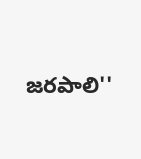జరపాలి''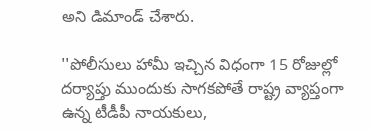అని డిమాండ్ చేశారు.

''పోలీసులు హామీ ఇచ్చిన విధంగా 15 రోజుల్లో దర్యాప్తు ముందుకు సాగకపోతే రాష్ట్ర వ్యాప్తంగా ఉన్న టీడీపీ నాయకులు,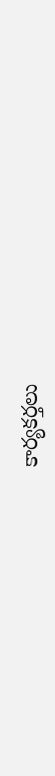కార్యకర్తలు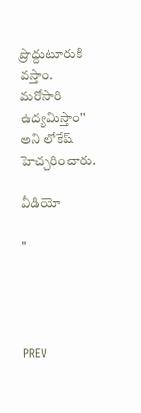ప్రొద్దుటూరుకి వస్తాం. మరోసారి ఉద్యమిస్తాం'' అని లోకేష్ హెచ్చరించారు.

వీడియో

"




PREV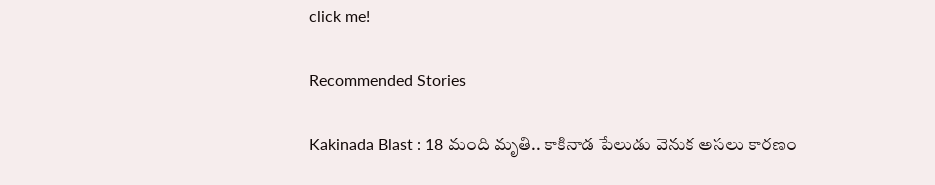click me!

Recommended Stories

Kakinada Blast : 18 మంది మృతి.. కాకినాడ పేలుడు వెనుక అసలు కారణం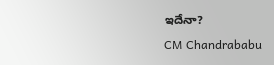ఇదేనా?
CM Chandrababu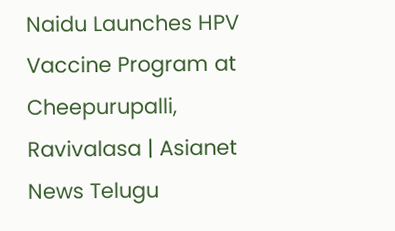Naidu Launches HPV Vaccine Program at Cheepurupalli, Ravivalasa | Asianet News Telugu